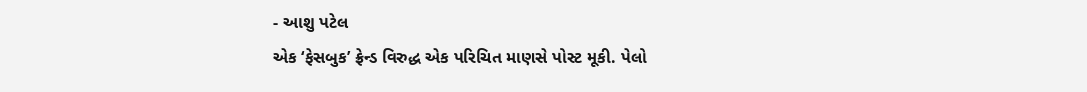- આશુ પટેલ
એક ‘ફેસબુક’ ફ્રેન્ડ વિરુદ્ધ એક પરિચિત માણસે પોસ્ટ મૂકી. પેલો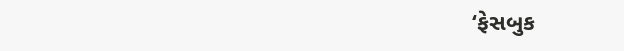‘ફેસબુક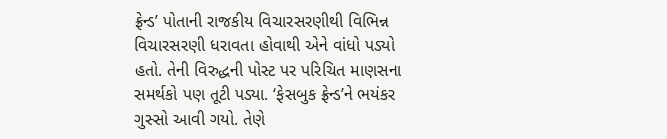ફ્રેન્ડ’ પોતાની રાજકીય વિચારસરણીથી વિભિન્ન વિચારસરણી ધરાવતા હોવાથી એને વાંધો પડ્યો હતો. તેની વિરુદ્ધની પોસ્ટ પર પરિચિત માણસના સમર્થકો પણ તૂટી પડ્યા. ‘ફેસબુક ફ્રેન્ડ’ને ભયંકર ગુસ્સો આવી ગયો. તેણે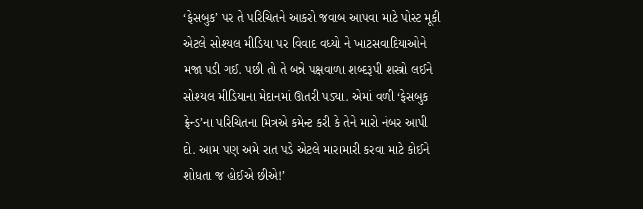‘ફેસબુક’ પર તે પરિચિતને આકરો જવાબ આપવા માટે પોસ્ટ મૂકી એટલે સોશ્યલ મીડિયા પર વિવાદ વધ્યો ને ખાટસવાદિયાઓને મજા પડી ગઈ. પછી તો તે બન્ને પક્ષવાળા શબ્દરૂપી શસ્ત્રો લઈને સોશ્યલ મીડિયાના મેદાનમાં ઊતરી પડ્યા. એમાં વળી ‘ફેસબુક ફ્રેન્ડ’ના પરિચિતના મિત્રએ કમેન્ટ કરી કે તેને મારો નંબર આપી દો. આમ પણ અમે રાત પડે એટલે મારામારી કરવા માટે કોઈને શોધતા જ હોઈએ છીએ!’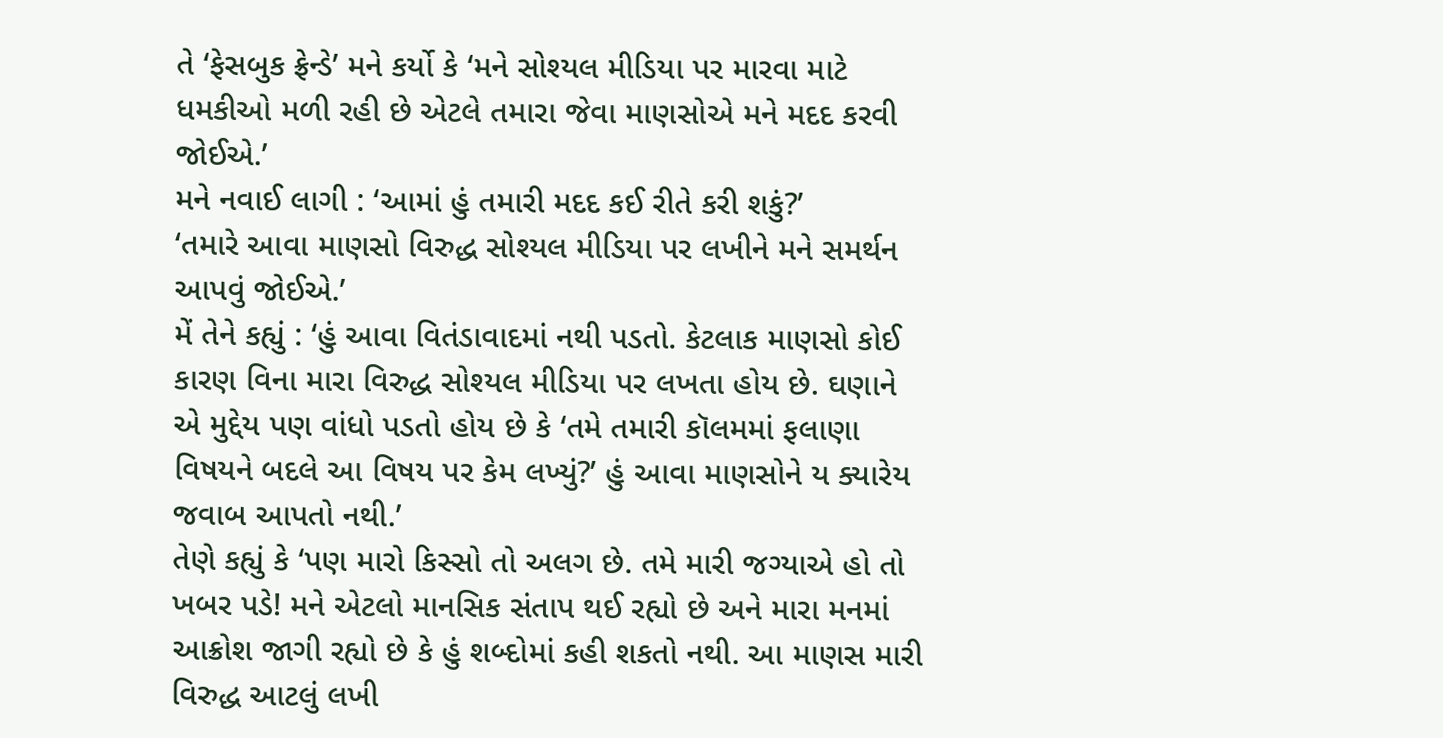તે ‘ફેસબુક ફ્રેન્ડે’ મને કર્યો કે ‘મને સોશ્યલ મીડિયા પર મારવા માટે ધમકીઓ મળી રહી છે એટલે તમારા જેવા માણસોએ મને મદદ કરવી જોઈએ.’
મને નવાઈ લાગી : ‘આમાં હું તમારી મદદ કઈ રીતે કરી શકું?’
‘તમારે આવા માણસો વિરુદ્ધ સોશ્યલ મીડિયા પર લખીને મને સમર્થન આપવું જોઈએ.’
મેં તેને કહ્યું : ‘હું આવા વિતંડાવાદમાં નથી પડતો. કેટલાક માણસો કોઈ કારણ વિના મારા વિરુદ્ધ સોશ્યલ મીડિયા પર લખતા હોય છે. ઘણાને એ મુદ્દેય પણ વાંધો પડતો હોય છે કે ‘તમે તમારી કૉલમમાં ફલાણા વિષયને બદલે આ વિષય પર કેમ લખ્યું?’ હું આવા માણસોને ય ક્યારેય જવાબ આપતો નથી.’
તેણે કહ્યું કે ‘પણ મારો કિસ્સો તો અલગ છે. તમે મારી જગ્યાએ હો તો ખબર પડે! મને એટલો માનસિક સંતાપ થઈ રહ્યો છે અને મારા મનમાં આક્રોશ જાગી રહ્યો છે કે હું શબ્દોમાં કહી શકતો નથી. આ માણસ મારી વિરુદ્ધ આટલું લખી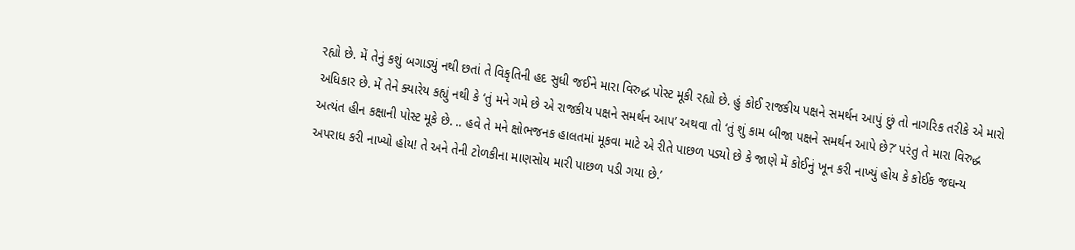રહ્યો છે. મેં તેનું કશું બગાડ્યું નથી છતાં તે વિકૃતિની હદ સુધી જઈને મારા વિરુદ્ધ પોસ્ટ મૂકી રહ્યો છે. હું કોઈ રાજકીય પક્ષને સમર્થન આપું છું તો નાગરિક તરીકે એ મારો અધિકાર છે. મેં તેને ક્યારેય કહ્યું નથી કે ‘તું મને ગમે છે એ રાજકીય પક્ષને સમર્થન આપ’ અથવા તો ‘તું શું કામ બીજા પક્ષને સમર્થન આપે છે?’ પરંતુ તે મારા વિરુદ્ધ અત્યંત હીન કક્ષાની પોસ્ટ મૂકે છે. .. હવે તે મને ક્ષોભજનક હાલતમાં મૂકવા માટે એ રીતે પાછળ પડ્યો છે કે જાણે મેં કોઈનું ખૂન કરી નાખ્યું હોય કે કોઈક જઘન્ય અપરાધ કરી નાખ્યો હોય! તે અને તેની ટોળકીના માણસોય મારી પાછળ પડી ગયા છે.’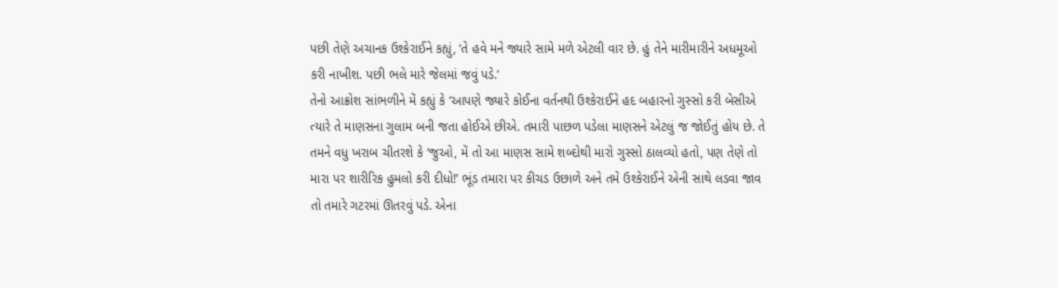પછી તેણે અચાનક ઉશ્કેરાઈને કહ્યું, ‘તે હવે મને જ્યારે સામે મળે એટલી વાર છે. હું તેને મારીમારીને અધમૂઓ કરી નાખીશ. પછી ભલે મારે જેલમાં જવું પડે.’
તેનો આક્રોશ સાંભળીને મેં કહ્યું કે ‘આપણે જ્યારે કોઈના વર્તનથી ઉશ્કેરાઈને હદ બહારનો ગુસ્સો કરી બેસીએ ત્યારે તે માણસના ગુલામ બની જતા હોઈએ છીએ. તમારી પાછળ પડેલા માણસને એટલું જ જોઈતું હોય છે. તે તમને વધુ ખરાબ ચીતરશે કે ‘જુઓ, મેં તો આ માણસ સામે શબ્દોથી મારો ગુસ્સો ઠાલવ્યો હતો, પણ તેણે તો મારા પર શારીરિક હુમલો કરી દીધો!’ ભૂંડ તમારા પર કીચડ ઉછાળે અને તમે ઉશ્કેરાઈને એની સાથે લડવા જાવ તો તમારે ગટરમાં ઊતરવું પડે. એના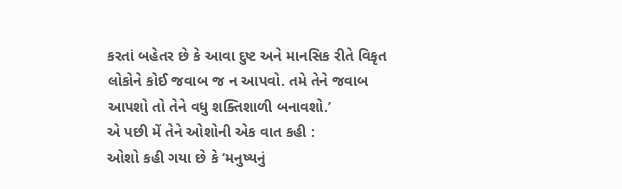કરતાં બહેતર છે કે આવા દુષ્ટ અને માનસિક રીતે વિકૃત લોકોને કોઈ જવાબ જ ન આપવો. તમે તેને જવાબ આપશો તો તેને વધુ શક્તિશાળી બનાવશો.’
એ પછી મેં તેને ઓશોની એક વાત કહી :
ઓશો કહી ગયા છે કે ‘મનુષ્યનું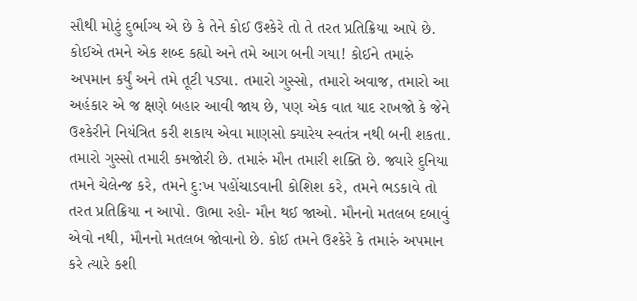સૌથી મોટું દુર્ભાગ્ય એ છે કે તેને કોઈ ઉશ્કેરે તો તે તરત પ્રતિક્રિયા આપે છે. કોઈએ તમને એક શબ્દ કહ્યો અને તમે આગ બની ગયા! કોઈને તમારું અપમાન કર્યું અને તમે તૂટી પડ્યા. તમારો ગુસ્સો, તમારો અવાજ, તમારો આ અહંકાર એ જ ક્ષણે બહાર આવી જાય છે, પણ એક વાત યાદ રાખજો કે જેને ઉશ્કેરીને નિયંત્રિત કરી શકાય એવા માણસો ક્યારેય સ્વતંત્ર નથી બની શકતા. તમારો ગુસ્સો તમારી કમજોરી છે. તમારું મૌન તમારી શક્તિ છે. જ્યારે દુનિયા તમને ચેલેન્જ કરે, તમને દુ:ખ પહોંચાડવાની કોશિશ કરે, તમને ભડકાવે તો તરત પ્રતિક્રિયા ન આપો. ઊભા રહો- મૌન થઈ જાઓ. મૌનનો મતલબ દબાવું એવો નથી, મૌનનો મતલબ જોવાનો છે. કોઈ તમને ઉશ્કેરે કે તમારું અપમાન કરે ત્યારે કશી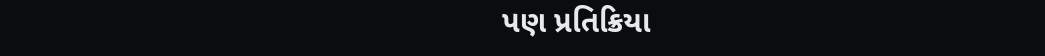પણ પ્રતિક્રિયા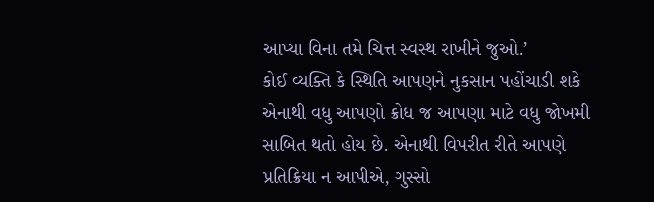આપ્યા વિના તમે ચિત્ત સ્વસ્થ રાખીને જુઓ.’
કોઈ વ્યક્તિ કે સ્થિતિ આપણને નુકસાન પહોંચાડી શકે એનાથી વધુ આપણો ક્રોધ જ આપણા માટે વધુ જોખમી સાબિત થતો હોય છે. એનાથી વિપરીત રીતે આપણે પ્રતિક્રિયા ન આપીએ, ગુસ્સો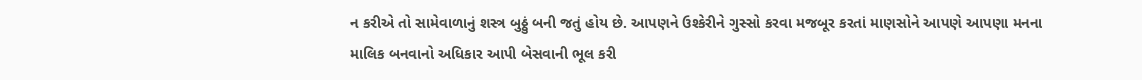ન કરીએ તો સામેવાળાનું શસ્ત્ર બુઠ્ઠું બની જતું હોય છે. આપણને ઉશ્કેરીને ગુસ્સો કરવા મજબૂર કરતાં માણસોને આપણે આપણા મનના માલિક બનવાનો અધિકાર આપી બેસવાની ભૂલ કરી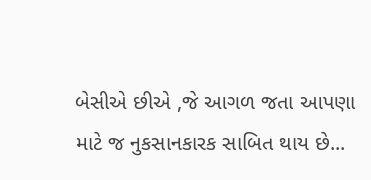બેસીએ છીએ ,જે આગળ જતા આપણા માટે જ નુકસાનકારક સાબિત થાય છે...